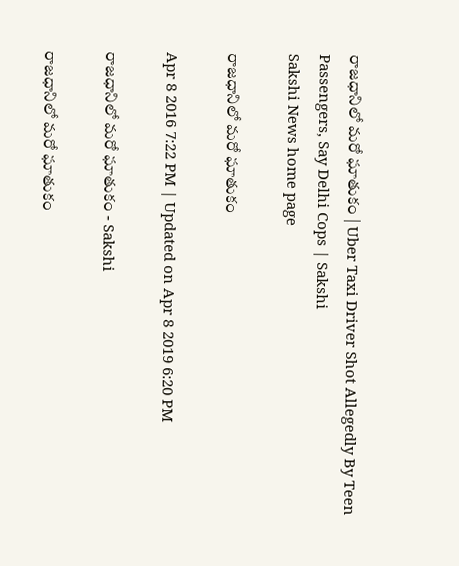రాజధానిలో మరో ఘాతుకం | Uber Taxi Driver Shot Allegedly By Teen Passengers, Say Delhi Cops | Sakshi
Sakshi News home page

రాజధానిలో మరో ఘాతుకం

Apr 8 2016 7:22 PM | Updated on Apr 8 2019 6:20 PM

రాజధానిలో మరో ఘాతుకం - Sakshi

రాజధానిలో మరో ఘాతుకం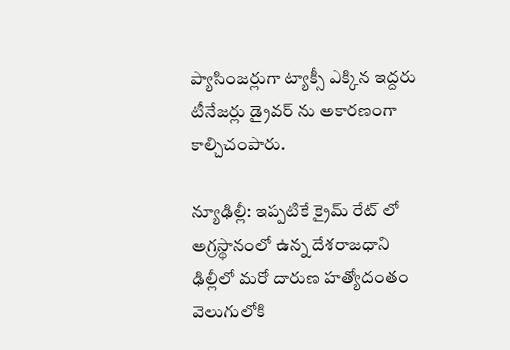ప్యాసింజర్లుగా ట్యాక్సీ ఎక్కిన ఇద్దరు టీనేజర్లు డ్రైవర్ ను అకారణంగా కాల్చిచంపారు.

న్యూఢిల్లీ: ఇప్పటికే క్రైమ్ రేట్ లో అగ్రస్థానంలో ఉన్న దేశరాజధాని ఢిల్లీలో మరో దారుణ హత్యోదంతం వెలుగులోకి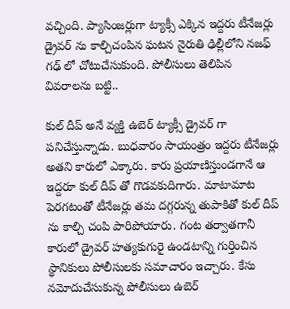వచ్చింది. ప్యాసింజర్లుగా ట్యాక్సీ ఎక్కిన ఇద్దరు టీనేజర్లు డ్రైవర్ ను కాల్చిచంపిన ఘటన నైరుతి ఢిల్లీలోని నజఫ్ గఢ్ లో చోటుచేసుకుంది. పోలీసులు తెలిపిన వివరాలను బట్టి..

కుల్ దీప్ అనే వ్యక్తి ఉబెర్ ట్యాక్సీ డ్రైవర్ గా పనిచేస్తున్నాడు. బుధవారం సాయంత్రం ఇద్దరు టీనేజర్లు అతని కారులో ఎక్కారు. కారు ప్రయాణిస్తుండగానే ఆ ఇద్దరూ కుల్ దీప్ తో గొడవకుదిగారు. మాటామాట పెరగటంతో టీనేజర్లు తమ దగ్గరున్న తుపాకితో కుల్ దీప్ ను కాల్చి చంపి పారిపోయారు. గంట తర్వాతగానీ కారులో డ్రైవర్ హత్యకుగురై ఉండటాన్ని గుర్తించిన స్థానికులు పోలీసులకు సమాచారం ఇచ్చారు. కేసు నమోదుచేసుకున్న పోలీసులు ఉబెర్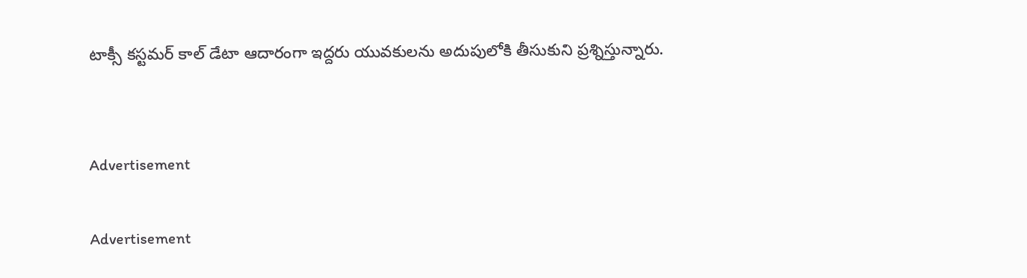టాక్సీ కస్టమర్ కాల్ డేటా ఆదారంగా ఇద్దరు యువకులను అదుపులోకి తీసుకుని ప్రశ్నిస్తున్నారు.


Advertisement

Advertisement